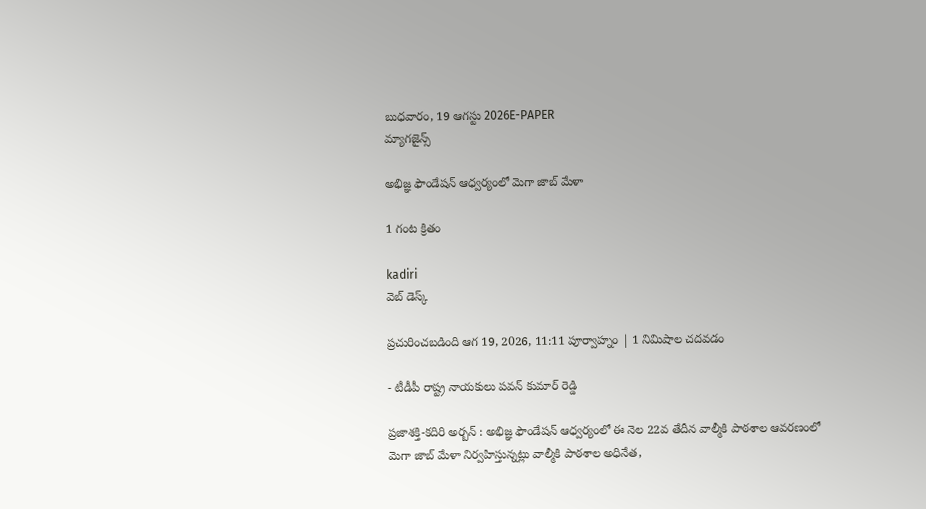బుధవారం, 19 ఆగస్టు 2026E-PAPER
మ్యాగజైన్స్

అభిజ్ఞ ఫౌండేషన్ ఆధ్వర్యంలో మెగా జాబ్ మేళా

1 గంట క్రితం

kadiri
వెబ్ డెస్క్

ప్రచురించబడింది ఆగ 19, 2026, 11:11 పూర్వాహ్నం | 1 నిమిషాల చదవడం

- టీడీపీ రాష్ట్ర నాయకులు పవన్ కుమార్ రెడ్డి

ప్రజాశక్తి-కదిరి అర్బన్ : అభిజ్ఞ ఫౌండేషన్ ఆధ్వర్యంలో ఈ నెల 22వ తేదీన వాల్మీకి పాఠశాల ఆవరణంలో మెగా జాబ్ మేళా నిర్వహిస్తున్నట్లు వాల్మీకి పాఠశాల అధినేత,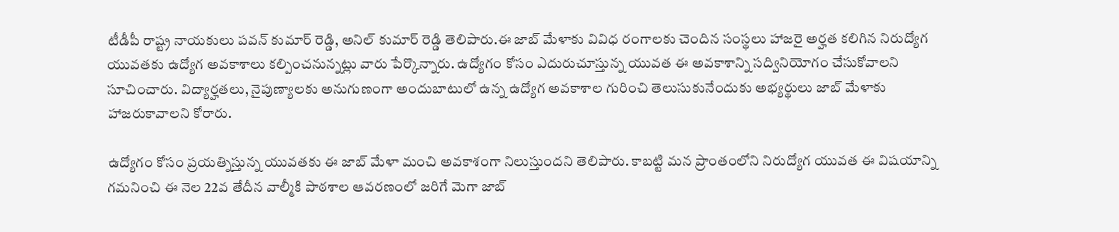టీడీపీ రాష్ట్ర నాయకులు పవన్ కుమార్ రెడ్డి, అనిల్ కుమార్ రెడ్డి తెలిపారు.ఈ జాబ్ మేళాకు వివిధ రంగాలకు చెందిన సంస్థలు హాజరై అర్హత కలిగిన నిరుద్యోగ యువతకు ఉద్యోగ అవకాశాలు కల్పించనున్నట్లు వారు పేర్కొన్నారు. ఉద్యోగం కోసం ఎదురుచూస్తున్న యువత ఈ అవకాశాన్ని సద్వినియోగం చేసుకోవాలని సూచించారు. విద్యార్హతలు, నైపుణ్యాలకు అనుగుణంగా అందుబాటులో ఉన్న ఉద్యోగ అవకాశాల గురించి తెలుసుకునేందుకు అభ్యర్థులు జాబ్ మేళాకు హాజరుకావాలని కోరారు.

ఉద్యోగం కోసం ప్రయత్నిస్తున్న యువతకు ఈ జాబ్ మేళా మంచి అవకాశంగా నిలుస్తుందని తెలిపారు. కాబట్టి మన ప్రాంతంలోని నిరుద్యోగ యువత ఈ విషయాన్ని గమనించి ఈ నెల 22వ తేదీన వాల్మీకి పాఠశాల ఆవరణంలో జరిగే మెగా జాబ్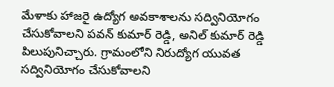మేళాకు హాజరై ఉద్యోగ అవకాశాలను సద్వినియోగం చేసుకోవాలని పవన్ కుమార్ రెడ్డి, అనిల్ కుమార్ రెడ్డి పిలుపునిచ్చారు. గ్రామంలోని నిరుద్యోగ యువత సద్వినియోగం చేసుకోవాలని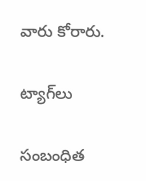వారు కోరారు.

ట్యాగ్‌లు

సంబంధిత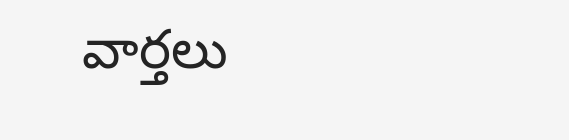వార్తలు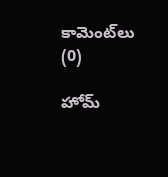కామెంట్‌లు (0)

హోమ్